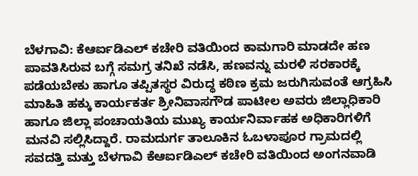ಬೆಳಗಾವಿ: ಕೆಆರ್ಐಡಿಎಲ್ ಕಚೇರಿ ವತಿಯಿಂದ ಕಾಮಗಾರಿ ಮಾಡದೇ ಹಣ ಪಾವತಿಸಿರುವ ಬಗ್ಗೆ ಸಮಗ್ರ ತನಿಖೆ ನಡೆಸಿ, ಹಣವನ್ನು ಮರಳಿ ಸರಕಾರಕ್ಕೆ ಪಡೆಯಬೇಕು ಹಾಗೂ ತಪ್ಪಿತಸ್ಥರ ವಿರುದ್ಧ ಕಠಿಣ ಕ್ರಮ ಜರುಗಿಸುವಂತೆ ಆಗ್ರಹಿಸಿ ಮಾಹಿತಿ ಹಕ್ಕು ಕಾರ್ಯಕರ್ತ ಶ್ರೀನಿವಾಸಗೌಡ ಪಾಟೀಲ ಅವರು ಜಿಲ್ಲಾಧಿಕಾರಿ ಹಾಗೂ ಜಿಲ್ಲಾ ಪಂಚಾಯತಿಯ ಮುಖ್ಯ ಕಾರ್ಯನಿರ್ವಾಹಕ ಅಧಿಕಾರಿಗಳಿಗೆ ಮನವಿ ಸಲ್ಲಿಸಿದ್ದಾರೆ. ರಾಮದುರ್ಗ ತಾಲೂಕಿನ ಓಬಳಾಪೂರ ಗ್ರಾಮದಲ್ಲಿ ಸವದತ್ತಿ ಮತ್ತು ಬೆಳಗಾವಿ ಕೆಆರ್ಐಡಿಎಲ್ ಕಚೇರಿ ವತಿಯಿಂದ ಅಂಗನವಾಡಿ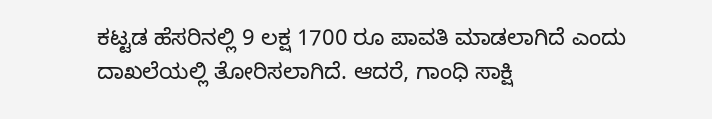ಕಟ್ಟಡ ಹೆಸರಿನಲ್ಲಿ 9 ಲಕ್ಷ 1700 ರೂ ಪಾವತಿ ಮಾಡಲಾಗಿದೆ ಎಂದು ದಾಖಲೆಯಲ್ಲಿ ತೋರಿಸಲಾಗಿದೆ. ಆದರೆ, ಗಾಂಧಿ ಸಾಕ್ಷಿ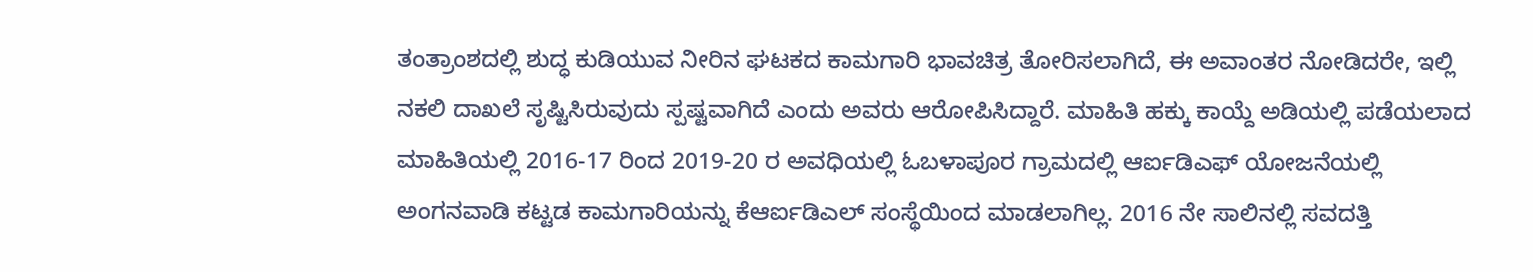ತಂತ್ರಾಂಶದಲ್ಲಿ ಶುದ್ಧ ಕುಡಿಯುವ ನೀರಿನ ಘಟಕದ ಕಾಮಗಾರಿ ಭಾವಚಿತ್ರ ತೋರಿಸಲಾಗಿದೆ, ಈ ಅವಾಂತರ ನೋಡಿದರೇ, ಇಲ್ಲಿ ನಕಲಿ ದಾಖಲೆ ಸೃಷ್ಟಿಸಿರುವುದು ಸ್ಪಷ್ಟವಾಗಿದೆ ಎಂದು ಅವರು ಆರೋಪಿಸಿದ್ದಾರೆ. ಮಾಹಿತಿ ಹಕ್ಕು ಕಾಯ್ದೆ ಅಡಿಯಲ್ಲಿ ಪಡೆಯಲಾದ ಮಾಹಿತಿಯಲ್ಲಿ 2016-17 ರಿಂದ 2019-20 ರ ಅವಧಿಯಲ್ಲಿ ಓಬಳಾಪೂರ ಗ್ರಾಮದಲ್ಲಿ ಆರ್ಐಡಿಎಫ್ ಯೋಜನೆಯಲ್ಲಿ ಅಂಗನವಾಡಿ ಕಟ್ಟಡ ಕಾಮಗಾರಿಯನ್ನು ಕೆಆರ್ಐಡಿಎಲ್ ಸಂಸ್ಥೆಯಿಂದ ಮಾಡಲಾಗಿಲ್ಲ. 2016 ನೇ ಸಾಲಿನಲ್ಲಿ ಸವದತ್ತಿ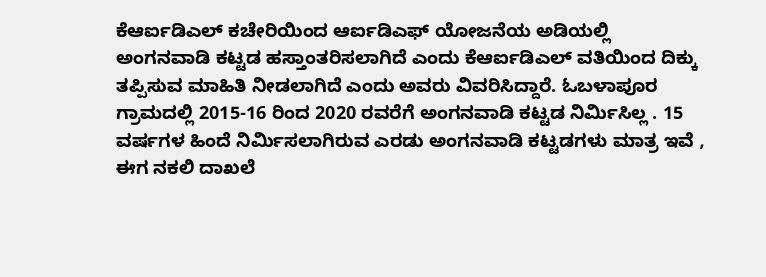ಕೆಆರ್ಐಡಿಎಲ್ ಕಚೇರಿಯಿಂದ ಆರ್ಐಡಿಎಫ್ ಯೋಜನೆಯ ಅಡಿಯಲ್ಲಿ ಅಂಗನವಾಡಿ ಕಟ್ಟಡ ಹಸ್ತಾಂತರಿಸಲಾಗಿದೆ ಎಂದು ಕೆಆರ್ಐಡಿಎಲ್ ವತಿಯಿಂದ ದಿಕ್ಕು ತಪ್ಪಿಸುವ ಮಾಹಿತಿ ನೀಡಲಾಗಿದೆ ಎಂದು ಅವರು ವಿವರಿಸಿದ್ದಾರೆ. ಓಬಳಾಪೂರ ಗ್ರಾಮದಲ್ಲಿ 2015-16 ರಿಂದ 2020 ರವರೆಗೆ ಅಂಗನವಾಡಿ ಕಟ್ಟಡ ನಿರ್ಮಿಸಿಲ್ಲ . 15 ವರ್ಷಗಳ ಹಿಂದೆ ನಿರ್ಮಿಸಲಾಗಿರುವ ಎರಡು ಅಂಗನವಾಡಿ ಕಟ್ಟಡಗಳು ಮಾತ್ರ ಇವೆ , ಈಗ ನಕಲಿ ದಾಖಲೆ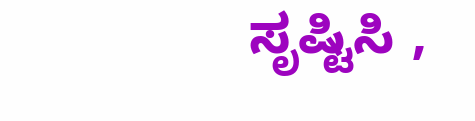ಸೃಷ್ಟಿಸಿ ,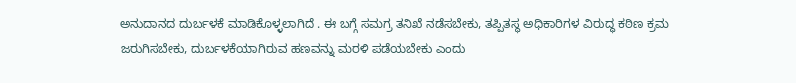ಅನುದಾನದ ದುರ್ಬಳಕೆ ಮಾಡಿಕೊಳ್ಳಲಾಗಿದೆ . ಈ ಬಗ್ಗೆ ಸಮಗ್ರ ತನಿಖೆ ನಡೆಸಬೇಕು, ತಪ್ಪಿತಸ್ಥ ಅಧಿಕಾರಿಗಳ ವಿರುದ್ಧ ಕಠಿಣ ಕ್ರಮ ಜರುಗಿಸಬೇಕು, ದುರ್ಬಳಕೆಯಾಗಿರುವ ಹಣವನ್ನು ಮರಳಿ ಪಡೆಯಬೇಕು ಎಂದು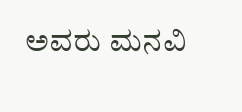ಅವರು ಮನವಿ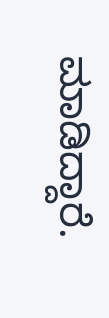ಮಾಡಿದ್ದಾರೆ.